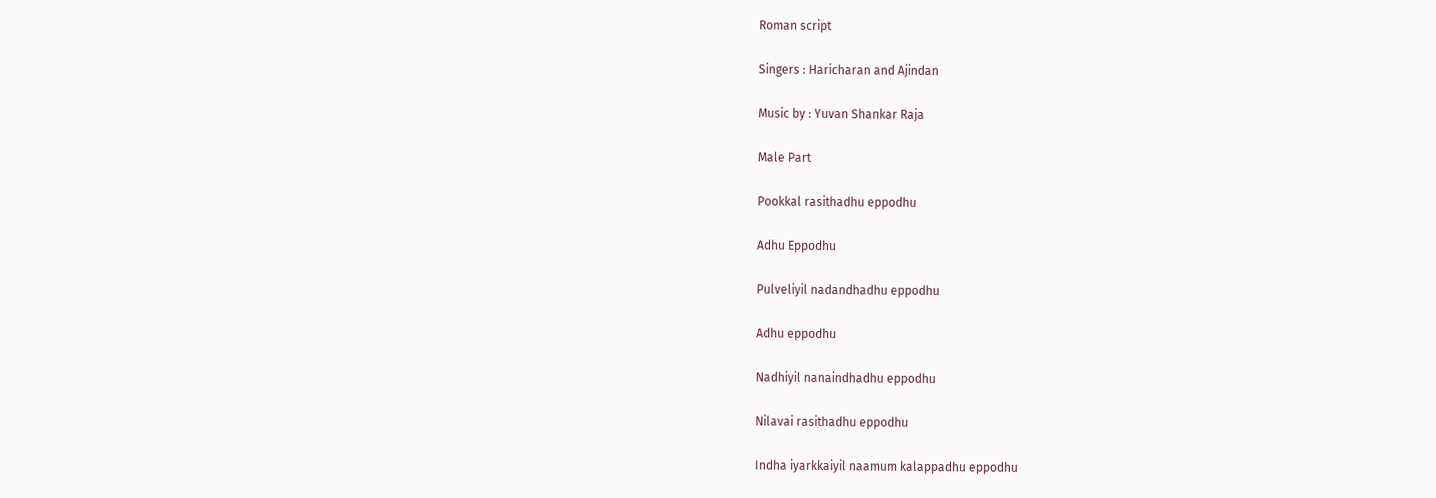Roman script

Singers : Haricharan and Ajindan

Music by : Yuvan Shankar Raja

Male Part

Pookkal rasithadhu eppodhu

Adhu Eppodhu

Pulveliyil nadandhadhu eppodhu

Adhu eppodhu

Nadhiyil nanaindhadhu eppodhu

Nilavai rasithadhu eppodhu

Indha iyarkkaiyil naamum kalappadhu eppodhu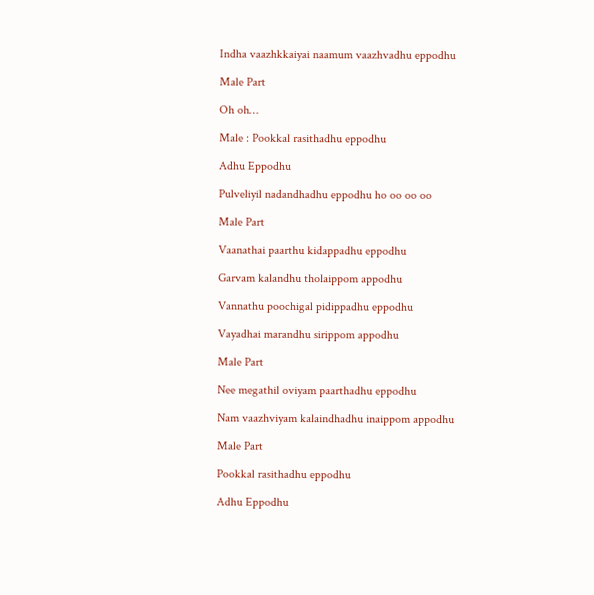Indha vaazhkkaiyai naamum vaazhvadhu eppodhu

Male Part

Oh oh…

Male : Pookkal rasithadhu eppodhu

Adhu Eppodhu

Pulveliyil nadandhadhu eppodhu ho oo oo oo

Male Part

Vaanathai paarthu kidappadhu eppodhu

Garvam kalandhu tholaippom appodhu

Vannathu poochigal pidippadhu eppodhu

Vayadhai marandhu sirippom appodhu

Male Part

Nee megathil oviyam paarthadhu eppodhu

Nam vaazhviyam kalaindhadhu inaippom appodhu

Male Part

Pookkal rasithadhu eppodhu

Adhu Eppodhu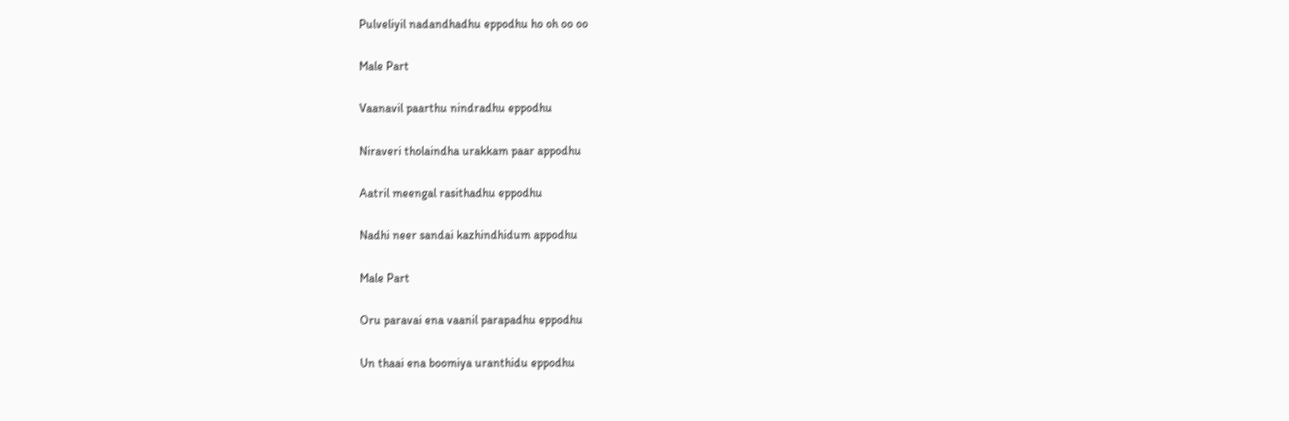Pulveliyil nadandhadhu eppodhu ho oh oo oo

Male Part

Vaanavil paarthu nindradhu eppodhu

Niraveri tholaindha urakkam paar appodhu

Aatril meengal rasithadhu eppodhu

Nadhi neer sandai kazhindhidum appodhu

Male Part

Oru paravai ena vaanil parapadhu eppodhu

Un thaai ena boomiya uranthidu eppodhu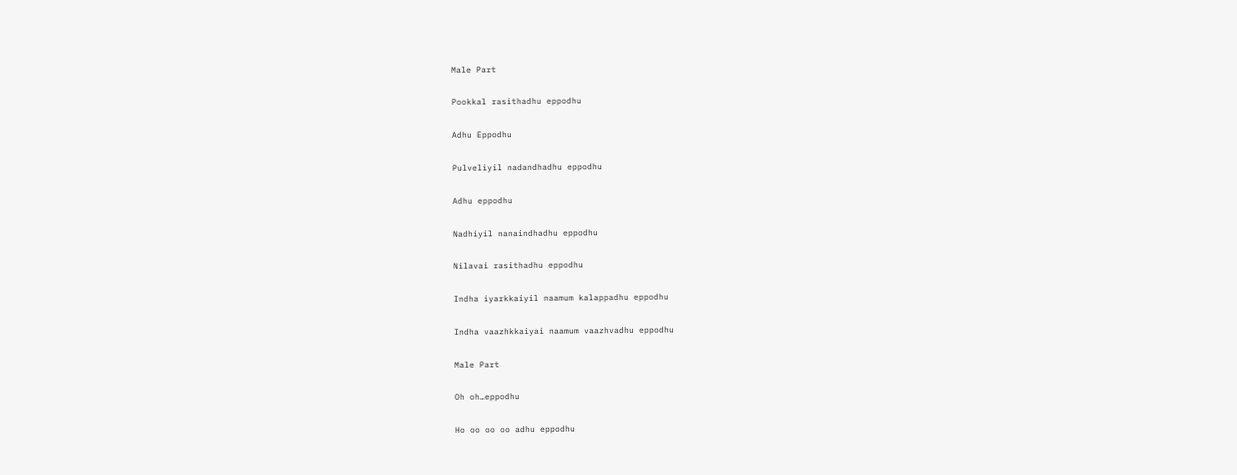Male Part

Pookkal rasithadhu eppodhu

Adhu Eppodhu

Pulveliyil nadandhadhu eppodhu

Adhu eppodhu

Nadhiyil nanaindhadhu eppodhu

Nilavai rasithadhu eppodhu

Indha iyarkkaiyil naamum kalappadhu eppodhu

Indha vaazhkkaiyai naamum vaazhvadhu eppodhu

Male Part

Oh oh…eppodhu

Ho oo oo oo adhu eppodhu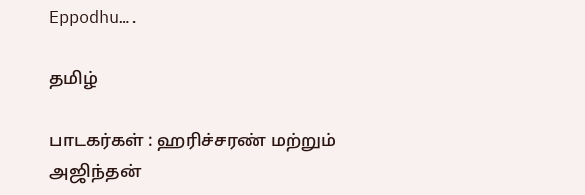Eppodhu….

தமிழ்

பாடகர்கள் : ஹரிச்சரண் மற்றும் அஜிந்தன்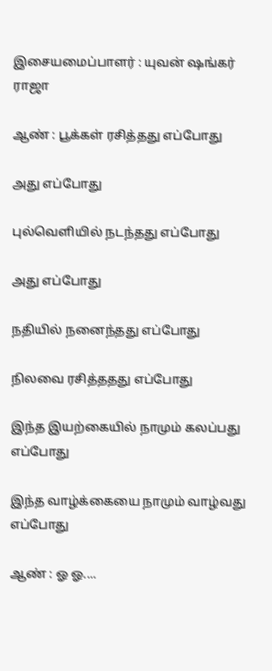இசையமைப்பாளர் : யுவன் ஷங்கர் ராஜா

ஆண் : பூக்கள் ரசித்தது எப்போது

அது எப்போது

புல்வெளியில் நடந்தது எப்போது

அது எப்போது

நதியில் நனைந்தது எப்போது

நிலவை ரசித்ததது எப்போது

இந்த இயற்கையில் நாமும் கலப்பது எப்போது

இந்த வாழ்க்கையை நாமும் வாழ்வது எப்போது

ஆண் : ஓ ஓ....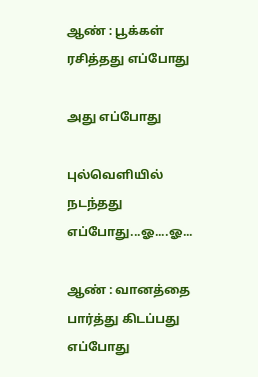ஆண் : பூக்கள் ரசித்தது எப்போது

அது எப்போது

புல்வெளியில் நடந்தது எப்போது...ஓ....ஓ...

ஆண் : வானத்தை பார்த்து கிடப்பது எப்போது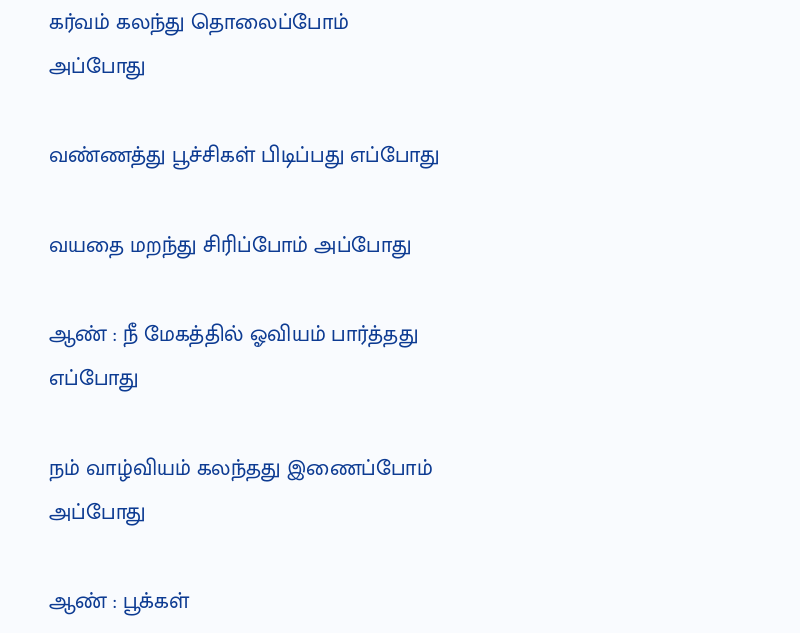கர்வம் கலந்து தொலைப்போம் அப்போது

வண்ணத்து பூச்சிகள் பிடிப்பது எப்போது

வயதை மறந்து சிரிப்போம் அப்போது

ஆண் : நீ மேகத்தில் ஓவியம் பார்த்தது எப்போது

நம் வாழ்வியம் கலந்தது இணைப்போம் அப்போது

ஆண் : பூக்கள்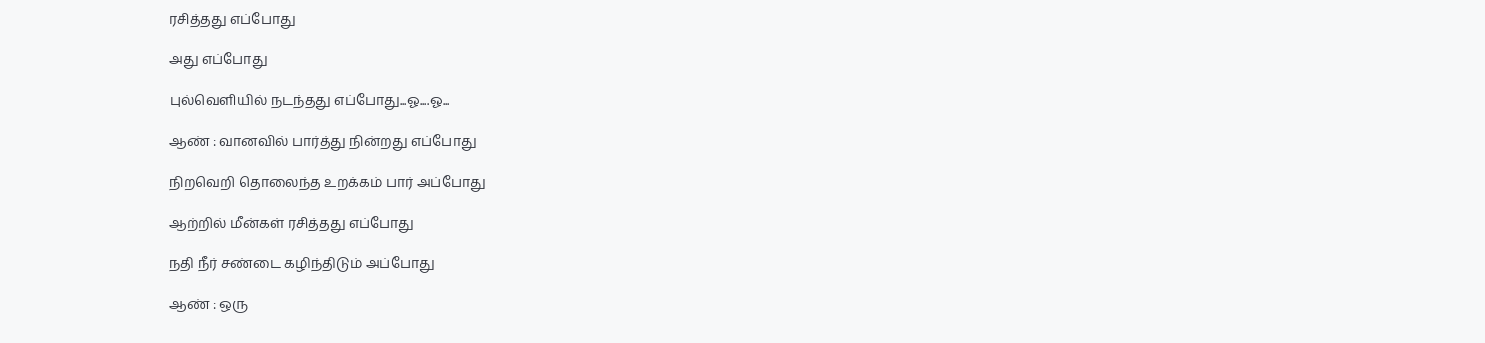ரசித்தது எப்போது

அது எப்போது

புல்வெளியில் நடந்தது எப்போது...ஓ....ஓ...

ஆண் : வானவில் பார்த்து நின்றது எப்போது

நிறவெறி தொலைந்த உறக்கம் பார் அப்போது

ஆற்றில் மீன்கள் ரசித்தது எப்போது

நதி நீர் சண்டை கழிந்திடும் அப்போது

ஆண் : ஒரு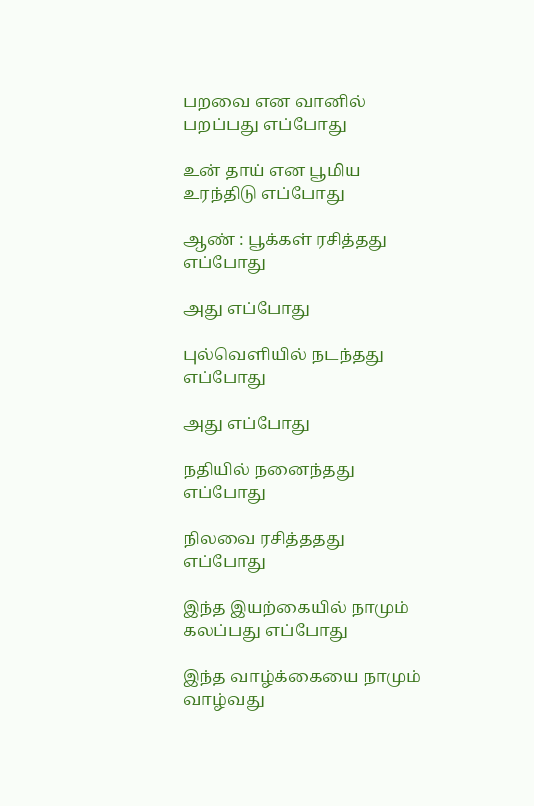பறவை என வானில் பறப்பது எப்போது

உன் தாய் என பூமிய உரந்திடு எப்போது

ஆண் : பூக்கள் ரசித்தது எப்போது

அது எப்போது

புல்வெளியில் நடந்தது எப்போது

அது எப்போது

நதியில் நனைந்தது எப்போது

நிலவை ரசித்ததது எப்போது

இந்த இயற்கையில் நாமும் கலப்பது எப்போது

இந்த வாழ்க்கையை நாமும் வாழ்வது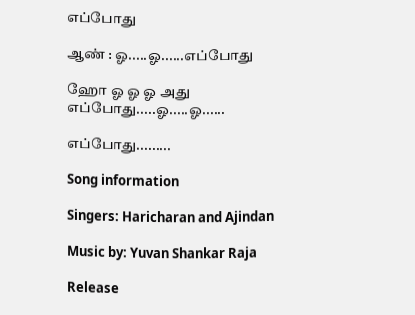எப்போது

ஆண் : ஓ.....ஓ......எப்போது

ஹோ ஓ ஓ ஓ அது எப்போது.....ஓ.....ஓ......

எப்போது.........

Song information

Singers: Haricharan and Ajindan

Music by: Yuvan Shankar Raja

Release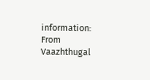information: From Vaazhthugal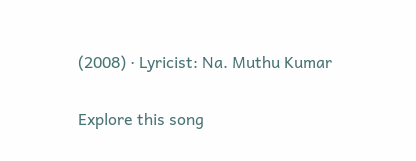(2008) · Lyricist: Na. Muthu Kumar

Explore this song